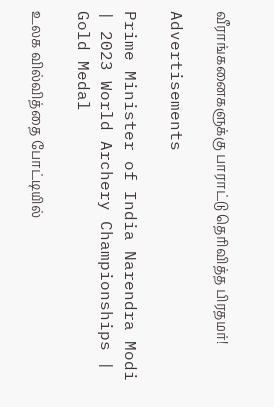வீராங்கனைகளுக்கு பாராட்டு தெரிவித்த பிரதமர்!

Advertisements

Prime Minister of India Narendra Modi | 2023 World Archery Championships | Gold Medal

உலக வில்வித்தை போட்டியில்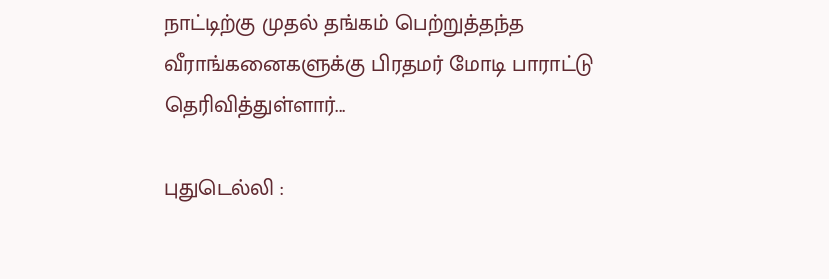நாட்டிற்கு முதல் தங்கம் பெற்றுத்தந்த வீராங்கனைகளுக்கு பிரதமர் மோடி பாராட்டு தெரிவித்துள்ளார்...

புதுடெல்லி :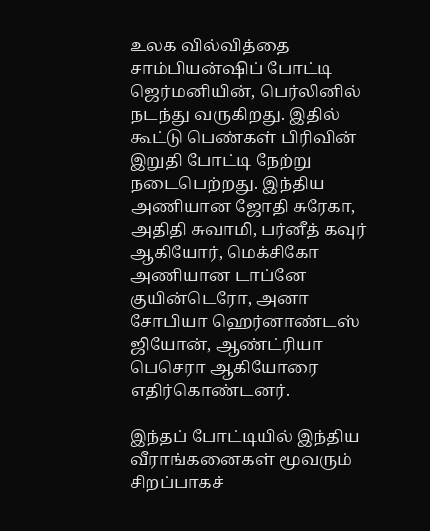உலக வில்வித்தை சாம்பியன்ஷிப் போட்டி ஜெர்மனியின், பெர்லினில் நடந்து வருகிறது. இதில் கூட்டு பெண்கள் பிரிவின் இறுதி போட்டி நேற்று நடைபெற்றது. இந்திய அணியான ஜோதி சுரேகா, அதிதி சுவாமி, பர்னீத் கவுர் ஆகியோர், மெக்சிகோ அணியான டாப்னே குயின்டெரோ, அனா சோபியா ஹெர்னாண்டஸ் ஜியோன், ஆண்ட்ரியா பெசெரா ஆகியோரை எதிர்கொண்டனர்.

இந்தப் போட்டியில் இந்திய வீராங்கனைகள் மூவரும் சிறப்பாகச்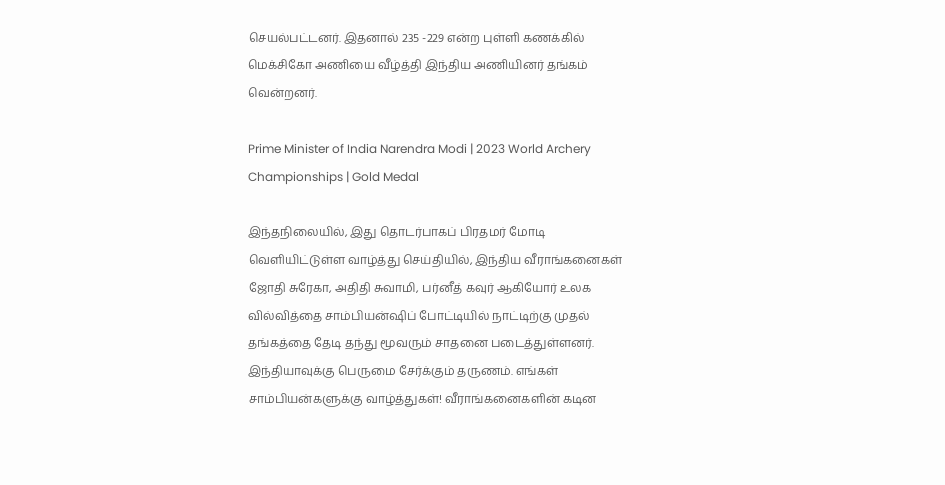செயல்பட்டனர். இதனால் 235 -229 என்ற புள்ளி கணக்கில் மெக்சிகோ அணியை வீழ்த்தி இந்திய அணியினர் தங்கம் வென்றனர்.

Prime Minister of India Narendra Modi | 2023 World Archery Championships | Gold Medal

இந்தநிலையில், இது தொடர்பாகப் பிரதமர் மோடி வெளியிட்டுள்ள வாழ்த்து செய்தியில், இந்திய வீராங்கனைகள் ஜோதி சுரேகா, அதிதி சுவாமி, பர்னீத் கவுர் ஆகியோர் உலக வில்வித்தை சாம்பியன்ஷிப் போட்டியில் நாட்டிற்கு முதல் தங்கத்தை தேடி தந்து மூவரும் சாதனை படைத்துள்ளனர். இந்தியாவுக்கு பெருமை சேர்க்கும் தருணம். எங்கள் சாம்பியன்களுக்கு வாழ்த்துகள்! வீராங்கனைகளின் கடின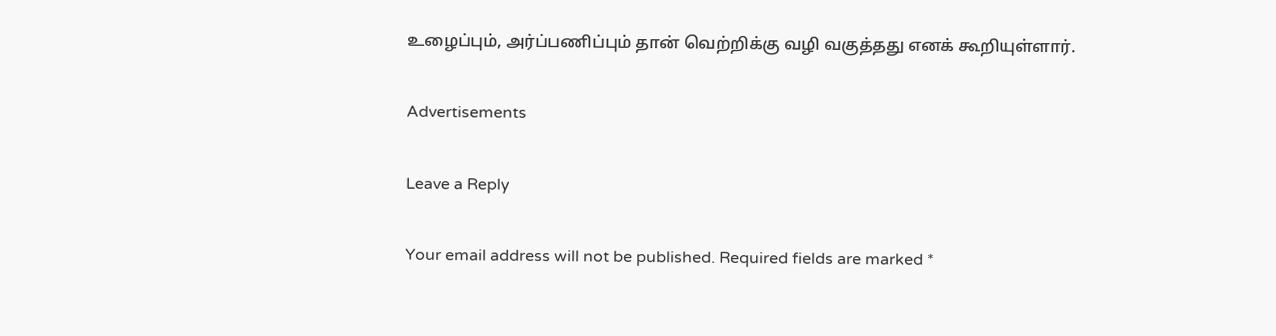உழைப்பும், அர்ப்பணிப்பும் தான் வெற்றிக்கு வழி வகுத்தது எனக் கூறியுள்ளார்.

Advertisements

Leave a Reply

Your email address will not be published. Required fields are marked *